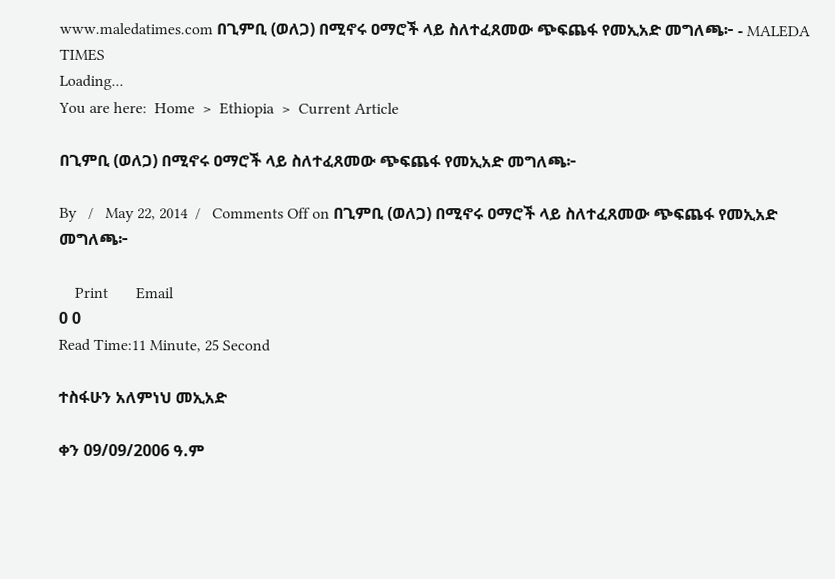www.maledatimes.com በጊምቢ (ወለጋ) በሚኖሩ ዐማሮች ላይ ስለተፈጸመው ጭፍጨፋ የመኢአድ መግለጫ፦ - MALEDA TIMES
Loading...
You are here:  Home  >  Ethiopia  >  Current Article

በጊምቢ (ወለጋ) በሚኖሩ ዐማሮች ላይ ስለተፈጸመው ጭፍጨፋ የመኢአድ መግለጫ፦

By   /   May 22, 2014  /   Comments Off on በጊምቢ (ወለጋ) በሚኖሩ ዐማሮች ላይ ስለተፈጸመው ጭፍጨፋ የመኢአድ መግለጫ፦

    Print       Email
0 0
Read Time:11 Minute, 25 Second

ተስፋሁን አለምነህ መኢአድ

ቀን 09/09/2006 ዓ.ም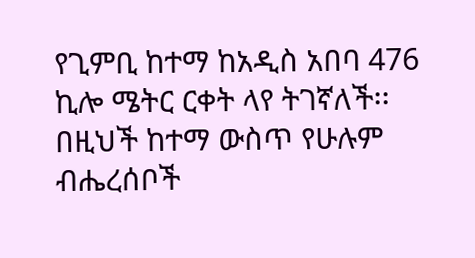የጊምቢ ከተማ ከአዲስ አበባ 476 ኪሎ ሜትር ርቀት ላየ ትገኛለች፡፡ በዚህች ከተማ ውስጥ የሁሉም ብሔረሰቦች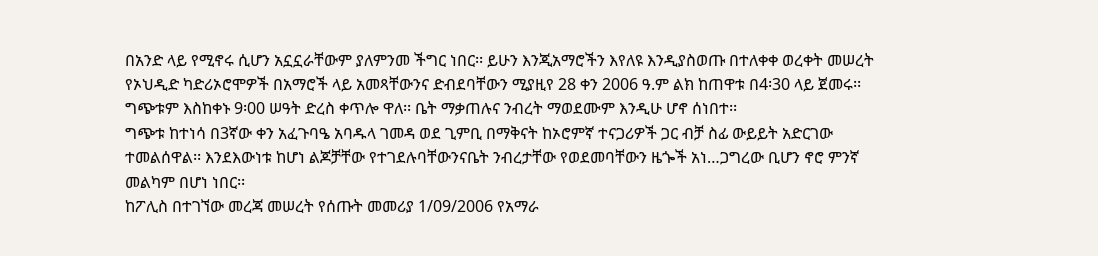በአንድ ላይ የሚኖሩ ሲሆን አኗኗራቸውም ያለምንመ ችግር ነበር፡፡ ይሁን እንጂአማሮችን እየለዩ እንዲያስወጡ በተለቀቀ ወረቀት መሠረት የኦህዲድ ካድሪኦሮሞዎች በአማሮች ላይ አመጻቸውንና ድብደባቸውን ሚያዚየ 28 ቀን 2006 ዓ.ም ልክ ከጠዋቱ በ4፡30 ላይ ጀመሩ፡፡ግጭቱም እስከቀኑ 9፡00 ሠዓት ድረስ ቀጥሎ ዋለ፡፡ ቤት ማቃጠሉና ንብረት ማወደሙም እንዲሁ ሆኖ ሰነበተ፡፡
ግጭቱ ከተነሳ በ3ኛው ቀን አፈጉባዔ አባዱላ ገመዳ ወደ ጊምቢ በማቅናት ከኦሮምኛ ተናጋሪዎች ጋር ብቻ ስፊ ውይይት አድርገው ተመልሰዋል፡፡ እንደእውነቱ ከሆነ ልጆቻቸው የተገደሉባቸውንናቤት ንብረታቸው የወደመባቸውን ዜጐች አነ…ጋግረው ቢሆን ኖሮ ምንኛ መልካም በሆነ ነበር፡፡
ከፖሊስ በተገኘው መረጃ መሠረት የሰጡት መመሪያ 1/09/2006 የአማራ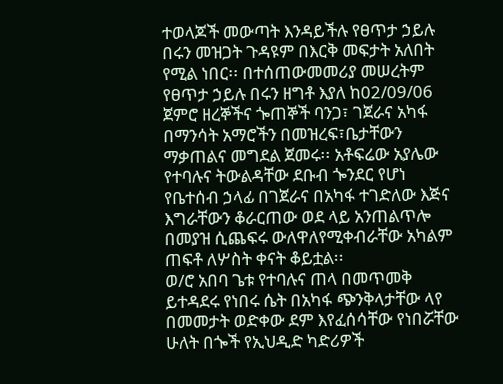ተወላጆች መውጣት እንዳይችሉ የፀጥታ ኃይሉ በሩን መዝጋት ጉዳዩም በእርቅ መፍታት አለበት የሚል ነበር፡፡ በተሰጠውመመሪያ መሠረትም የፀጥታ ኃይሉ በሩን ዘግቶ እያለ ከ02/09/06 ጀምሮ ዘረኞችና ጐጠኞች ባንጋ፣ ገጀራና አካፋ በማንሳት አማሮችን በመዝረፍ፣ቤታቸውን ማቃጠልና መግደል ጀመሩ፡፡ አቶፍሬው አያሌው የተባሉና ትውልዳቸው ደቡብ ጐንደር የሆነ የቤተሰብ ኃላፊ በገጀራና በአካፋ ተገድለው እጅና እግራቸውን ቆራርጠው ወደ ላይ አንጠልጥሎ በመያዝ ሲጨፍሩ ውለዋለየሚቀብራቸው አካልም ጠፍቶ ለሦስት ቀናት ቆይቷል፡፡
ወ/ሮ አበባ ጌቱ የተባሉና ጠላ በመጥመቅ ይተዳደሩ የነበሩ ሴት በአካፋ ጭንቅላታቸው ላየ በመመታት ወድቀው ደም እየፈሰሳቸው የነበሯቸው ሁለት በጐች የኢህዲድ ካድሪዎች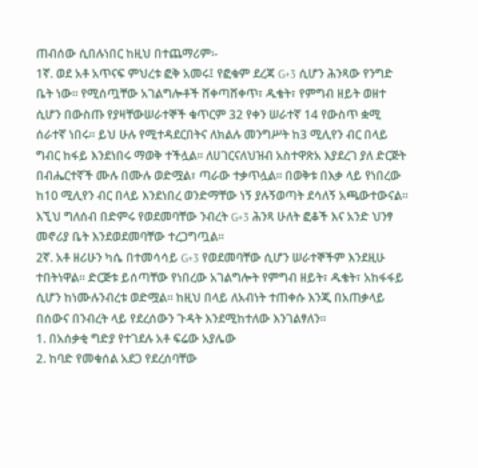ጠብሰው ሲበሉነበር ከዚህ በተጨማሪም፡-
1ኛ. ወደ አቶ አጥናፍ ምህረቱ ፎቅ አመሩ፤ የፎቁም ደረጃ G+3 ሲሆን ሕንጻው የንግድ ቤት ነው፡፡ የሚሰጧቸው አገልግሎቶች ሸቀጣሸቀጥ፣ ዱቄት፣ የምግብ ዘይት ወዘተ ሲሆን በውስጡ የያዛቸውሠራተኞች ቁጥርም 32 የቀን ሠራተኛ 14 የውስጥ ቋሚ ሰራተኛ ነበሩ፡፡ ይህ ሁሉ የሚተዳደርበትና ለክልሉ መንግሥት ከ3 ሚሊየን ብር በላይ ግብር ከፋይ እንደነበሩ ማወቅ ተችሏል፡፡ ለሀገርናለህዝብ አስተዋጽአ እያደረገ ያለ ድርጅት በብሔርተኛች ሙሉ በሙሉ ወድሟል፣ ጣራው ተቃጥሏል፡፡ በወቅቱ በእቃ ላይ የነበረው ከ10 ሚሊየን ብር በላይ እንደነበረ ወንድማቸው ነኝ ያሉኝወጣት ደሳለኝ አጫውተውናል፡፡ እኚህ ግለሰብ በድምሩ የወደመባቸው ንብረት G+3 ሕንጻ ሁለት ፎቆች እና አንድ ህንፃ መኖሪያ ቤት እንደወደመባቸው ተረጋግጧል፡፡
2ኛ. አቶ ዘሪሁን ካሴ በተመሳሳይ G+3 የወደመባቸው ሲሆን ሠራተኞችም እንደዚሁ ተበትነዋል፡፡ ድርጅቱ ይሰጣቸው የነበረው አገልግሎት የምግብ ዘይት፣ ዱቄት፣ አከፋፋይ ሲሆን ከነሙሉንብረቱ ወድሟል፡፡ ከዚህ በላይ ለአብነት ተጠቀሱ እንጂ በአጠቃላይ በሰውና በንብረት ላይ የደረሰውን ጉዳት እንደሚከተለው እንገልፃለን፡፡
1. በአሰቃቂ ግድያ የተገደሉ አቶ ፍሬው አያሌው
2. ከባድ የመቁሰል አደጋ የደረሰባቸው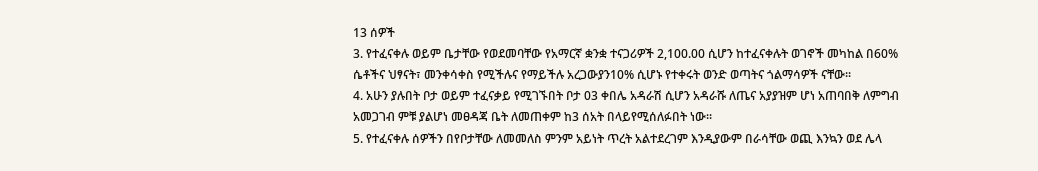13 ሰዎች
3. የተፈናቀሉ ወይም ቤታቸው የወደመባቸው የአማርኛ ቋንቋ ተናጋሪዎች 2,100.00 ሲሆን ከተፈናቀሉት ወገኖች መካከል በ60% ሴቶችና ህፃናት፣ መንቀሳቀስ የሚችሉና የማይችሉ አረጋውያን10% ሲሆኑ የተቀሩት ወንድ ወጣትና ጎልማሳዎች ናቸው፡፡
4. አሁን ያሉበት ቦታ ወይም ተፈናቃይ የሚገኙበት ቦታ 03 ቀበሌ አዳራሽ ሲሆን አዳራሹ ለጤና አያያዝም ሆነ አጠባበቅ ለምግብ አመጋገብ ምቹ ያልሆነ መፀዳጃ ቤት ለመጠቀም ከ3 ሰአት በላይየሚሰለፉበት ነው፡፡
5. የተፈናቀሉ ሰዎችን በየቦታቸው ለመመለስ ምንም አይነት ጥረት አልተደረገም እንዲያውም በራሳቸው ወጪ እንኳን ወደ ሌላ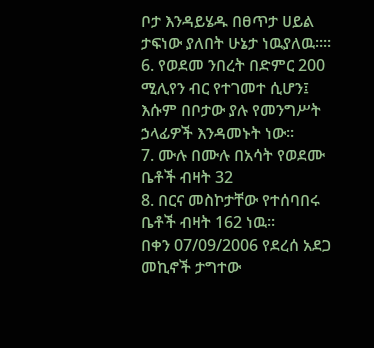ቦታ እንዳይሄዱ በፀጥታ ሀይል ታፍነው ያለበት ሁኔታ ነዉያለዉ፡፡፡፡
6. የወደመ ንበረት በድምር 200 ሚሊየን ብር የተገመተ ሲሆን፤ እሱም በቦታው ያሉ የመንግሥት ኃላፊዎች እንዳመኑት ነው፡፡
7. ሙሉ በሙሉ በአሳት የወደሙ ቤቶች ብዛት 32
8. በርና መስኮታቸው የተሰባበሩ ቤቶች ብዛት 162 ነዉ፡፡
በቀን 07/09/2006 የደረሰ አደጋ
መኪኖች ታግተው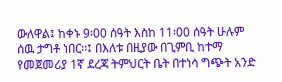ውለዋል፤ ከቀኑ 9፡00 ሰዓት እስከ 11፡00 ሰዓት ሁሉም ሰዉ ታግቶ ነበር፡፡፤ በእለቱ በዚያው በጊምቢ ከተማ የመጀመሪያ 1ኛ ደረጃ ትምህርት ቤት በተነሳ ግጭት አንድ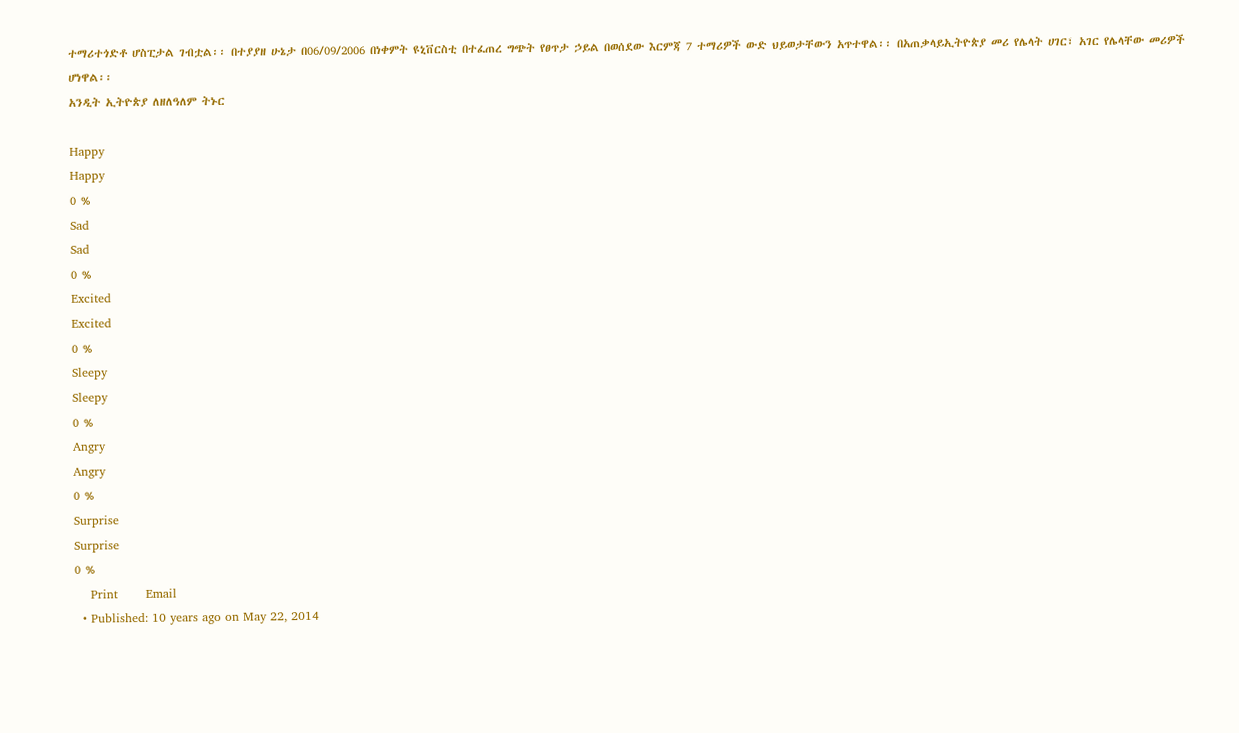ተማሪተጎድቶ ሆስፒታል ገብቷል፡፡ በተያያዘ ሁኔታ በ06/09/2006 በነቀምት ዩኒቨርስቲ በተፈጠረ ግጭት የፀጥታ ኃይል በወሰደው እርምጃ 7 ተማሪዎች ውድ ህይወታቸውን አጥተዋል፡፡ በአጠቃላይኢትዮጵያ መሪ የሌላት ሀገር፣ አገር የሌላቸው መሪዎች ሆነዋል፡፡
አንዲት ኢትዮጵያ ለዘለዓለም ትኑር

Happy
Happy
0 %
Sad
Sad
0 %
Excited
Excited
0 %
Sleepy
Sleepy
0 %
Angry
Angry
0 %
Surprise
Surprise
0 %
    Print       Email
  • Published: 10 years ago on May 22, 2014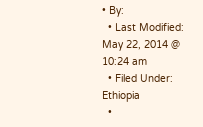• By:
  • Last Modified: May 22, 2014 @ 10:24 am
  • Filed Under: Ethiopia
  •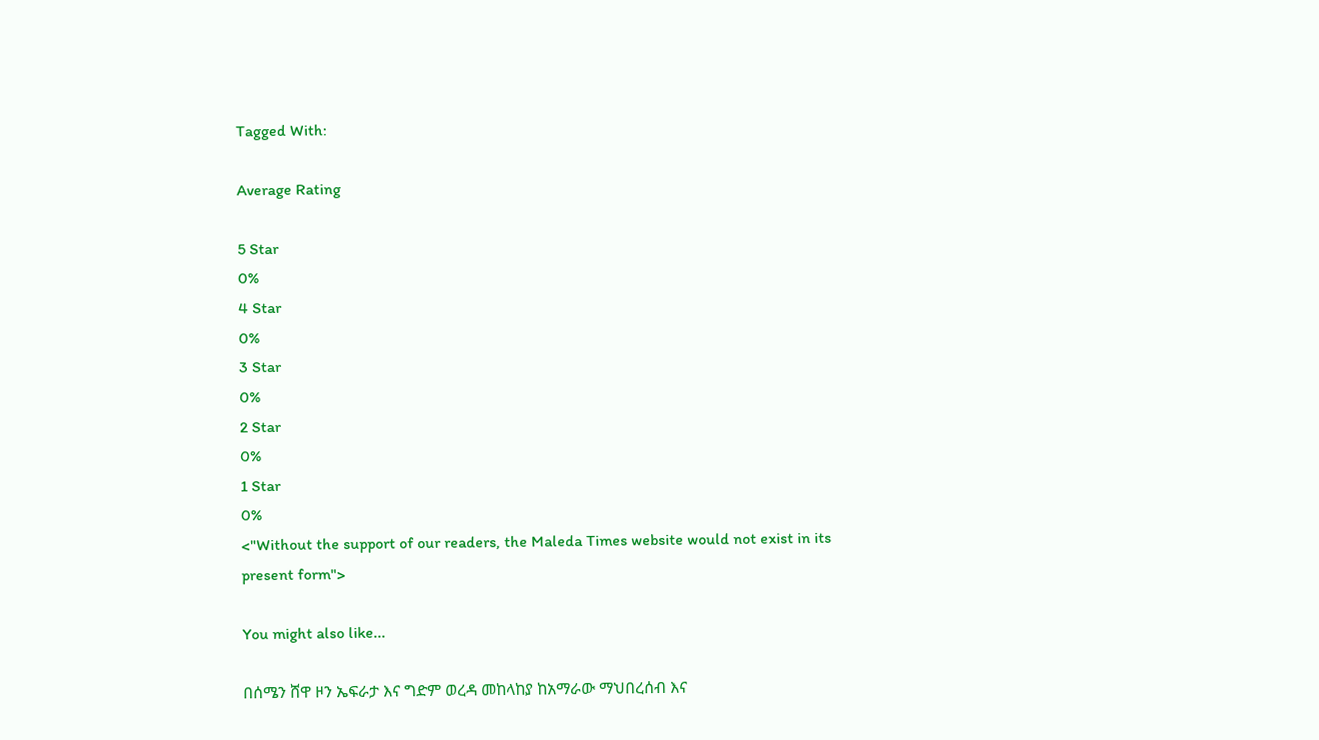Tagged With:

Average Rating

5 Star
0%
4 Star
0%
3 Star
0%
2 Star
0%
1 Star
0%
<"Without the support of our readers, the Maleda Times website would not exist in its present form">

You might also like...

በሰሜን ሸዋ ዞን ኤፍራታ እና ግድም ወረዳ መከላከያ ከአማራው ማህበረሰብ እና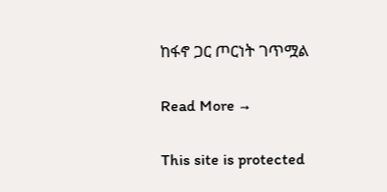ከፋኖ ጋር ጦርነት ገጥሟል

Read More →

This site is protected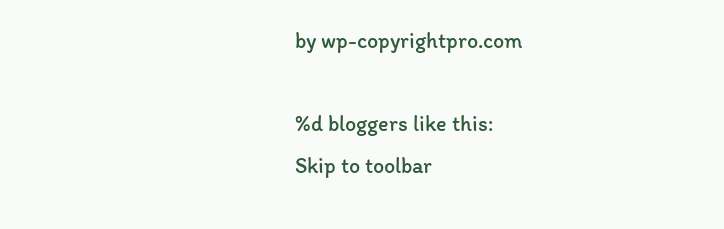by wp-copyrightpro.com

%d bloggers like this:
Skip to toolbar